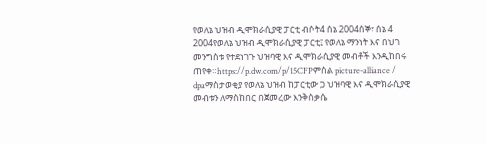የወለኔ ህዝብ ዲሞክራሲያዊ ፓርቲ ብሶት4 ሰኔ 2004ሰኞ፣ ሰኔ 4 2004የወለኔ ህዝብ ዲሞክራሲያዊ ፓርቲ፤ የወለኔ ማንነት እና በህገ መንግስቱ የተደነገጉ ህዝባዊ እና ዲሞክራሲያዊ መብቶች እንዲከበሩ ጠየቀ።https://p.dw.com/p/15CFPምስል picture-alliance / dpaማስታወቂያ የወለኔ ህዝብ ከፓርቲው ጋ ህዝባዊ እና ዲሞክራሲያዊ መብቱን ለማስከበር በጀመረው እንቅስቃሴ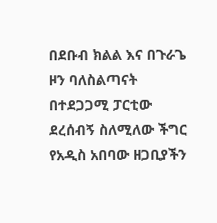በደቡብ ክልል እና በጉራጌ ዞን ባለስልጣናት በተደጋጋሚ ፓርቲው ደረሰብኝ ስለሚለው ችግር የአዲስ አበባው ዘጋቢያችን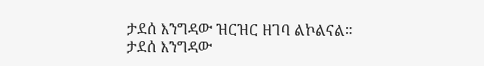ታደሰ እንግዳው ዝርዝር ዘገባ ልኮልናል። ታደሰ እንግዳው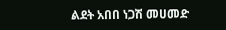ልደት አበበ ነጋሽ መሀመድ